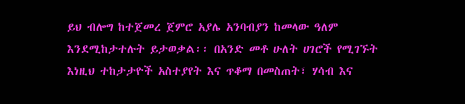ይህ ብሎግ ከተጀመረ ጀምሮ አያሌ አንባብያን ከመላው ዓለም እንደሚከታተሉት ይታወቃል፡፡ በአንድ መቶ ሁለት ሀገሮች የሚገኙት እነዚህ ተከታታዮች አስተያየት እና ጥቆማ በመስጠት፣ ሃሳብ እና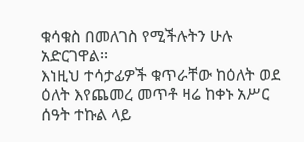ቁሳቁስ በመለገስ የሚችሉትን ሁሉ አድርገዋል፡፡
እነዚህ ተሳታፊዎች ቁጥራቸው ከዕለት ወደ ዕለት እየጨመረ መጥቶ ዛሬ ከቀኑ አሥር ሰዓት ተኩል ላይ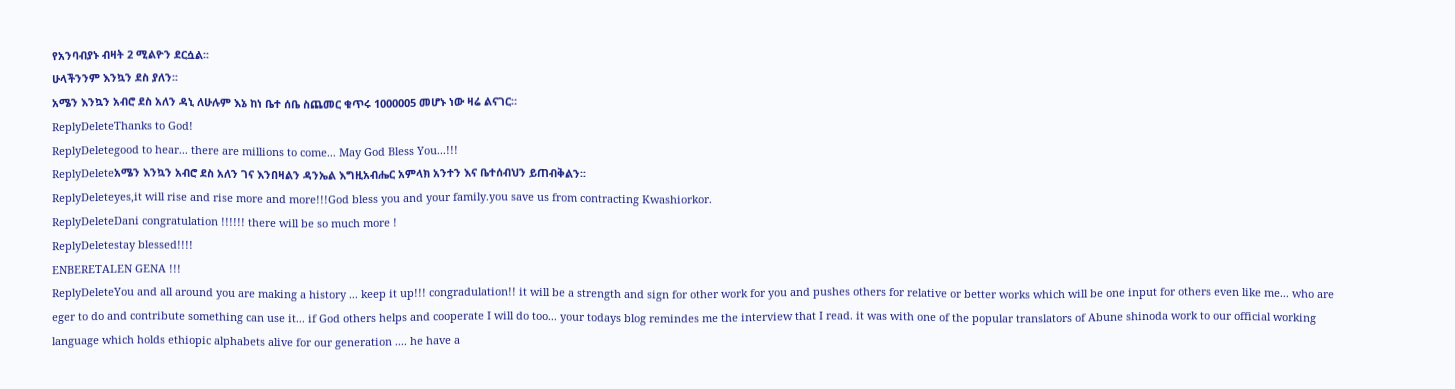የአንባብያኑ ብዛት 2 ሚልዮን ደርሷል፡፡
ሁላችንንም እንኳን ደስ ያለን፡፡
አሜን እንኳን አብሮ ደስ አለን ዳኒ ለሁሉም እኔ ከነ ቤተ ሰቤ ስጨመር ቁጥሩ 1000005 መሆኑ ነው ዛሬ ልናገር።
ReplyDeleteThanks to God!
ReplyDeletegood to hear... there are millions to come... May God Bless You...!!!
ReplyDeleteአሜን እንኳን አብሮ ደስ አለን ገና እንበዛልን ዳንኤል እግዚአብሔር አምላክ አንተን እና ቤተሰብህን ይጠብቅልን፡፡
ReplyDeleteyes,it will rise and rise more and more!!!God bless you and your family.you save us from contracting Kwashiorkor.
ReplyDeleteDani congratulation !!!!!! there will be so much more !
ReplyDeletestay blessed!!!!
ENBERETALEN GENA !!!
ReplyDeleteYou and all around you are making a history ... keep it up!!! congradulation!! it will be a strength and sign for other work for you and pushes others for relative or better works which will be one input for others even like me... who are eger to do and contribute something can use it... if God others helps and cooperate I will do too... your todays blog remindes me the interview that I read. it was with one of the popular translators of Abune shinoda work to our official working language which holds ethiopic alphabets alive for our generation .... he have a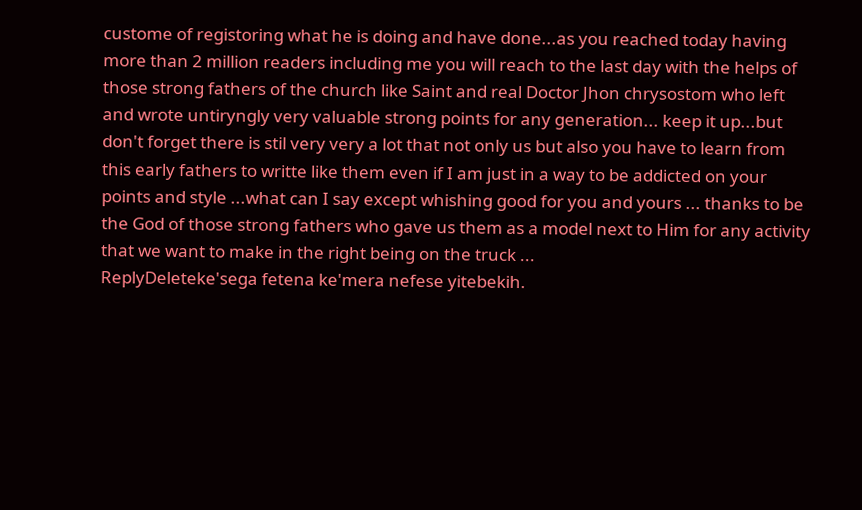custome of registoring what he is doing and have done...as you reached today having more than 2 million readers including me you will reach to the last day with the helps of those strong fathers of the church like Saint and real Doctor Jhon chrysostom who left and wrote untiryngly very valuable strong points for any generation... keep it up...but don't forget there is stil very very a lot that not only us but also you have to learn from this early fathers to writte like them even if I am just in a way to be addicted on your points and style ...what can I say except whishing good for you and yours ... thanks to be the God of those strong fathers who gave us them as a model next to Him for any activity that we want to make in the right being on the truck ...
ReplyDeleteke'sega fetena ke'mera nefese yitebekih.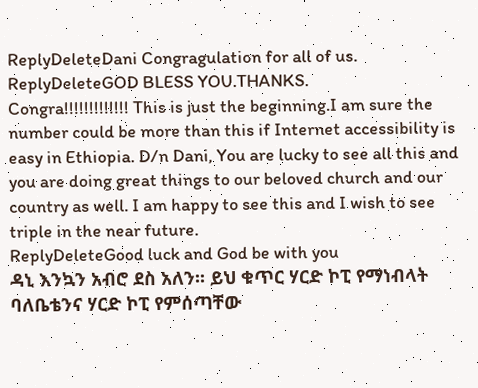ReplyDeleteDani Congragulation for all of us.
ReplyDeleteGOD BLESS YOU.THANKS.
Congra!!!!!!!!!!!!! This is just the beginning.I am sure the number could be more than this if Internet accessibility is easy in Ethiopia. D/n Dani, You are lucky to see all this and you are doing great things to our beloved church and our country as well. I am happy to see this and I wish to see triple in the near future.
ReplyDeleteGood luck and God be with you
ዳኒ እንኳን አብሮ ደስ አለን፡፡ ይህ ቁጥር ሃርድ ኮፒ የማነብላት ባለቤቴንና ሃርድ ኮፒ የምሰጣቸው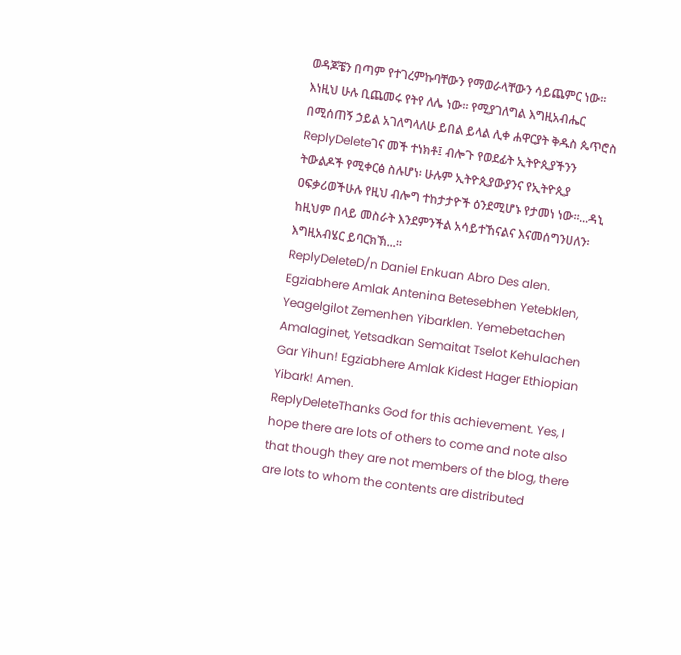ወዳጆቼን በጣም የተገረምኩባቸውን የማወራላቸውን ሳይጨምር ነው፡፡ እነዚህ ሁሉ ቢጨመሩ የትየ ለሌ ነው፡፡ የሚያገለግል እግዚአብሔር በሚሰጠኝ ኃይል አገለግላለሁ ይበል ይላል ሊቀ ሐዋርያት ቅዱስ ጴጥሮስ
ReplyDeleteገና መች ተነክቶ፤ ብሎጉ የወደፊት ኢትዮጲያችንን ትውልዶች የሚቀርፅ ስሉሆነ፡ ሁሉም ኢትዮጲያውያንና የኢትዮጲያ ዐፍቃሪወችሁሉ የዚህ ብሎግ ተከታታዮች ዕንደሚሆኑ የታመነ ነው፡፡...ዳኒ ከዚህም በላይ መስራት እንደምንችል አሳይተኸናልና እናመሰግንሀለን፡ እግዚአብሄር ይባርክኽ...፡፡
ReplyDeleteD/n Daniel Enkuan Abro Des alen. Egziabhere Amlak Antenina Betesebhen Yetebklen, Yeagelgilot Zemenhen Yibarklen. Yemebetachen Amalaginet, Yetsadkan Semaitat Tselot Kehulachen Gar Yihun! Egziabhere Amlak Kidest Hager Ethiopian Yibark! Amen.
ReplyDeleteThanks God for this achievement. Yes, I hope there are lots of others to come and note also that though they are not members of the blog, there are lots to whom the contents are distributed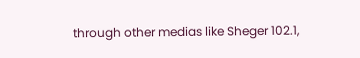through other medias like Sheger 102.1,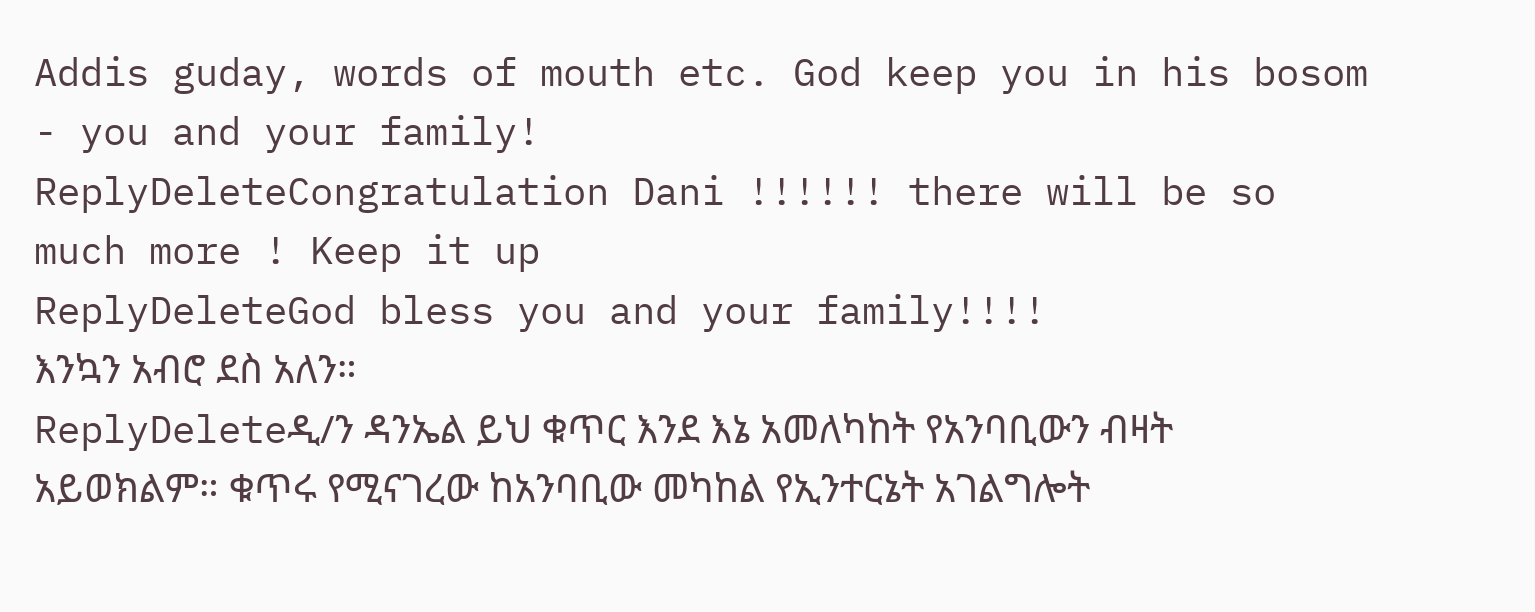Addis guday, words of mouth etc. God keep you in his bosom - you and your family!
ReplyDeleteCongratulation Dani !!!!!! there will be so much more ! Keep it up
ReplyDeleteGod bless you and your family!!!!
እንኳን አብሮ ደስ አለን።
ReplyDeleteዲ/ን ዳንኤል ይህ ቁጥር እንደ እኔ አመለካከት የአንባቢውን ብዛት አይወክልም። ቁጥሩ የሚናገረው ከአንባቢው መካከል የኢንተርኔት አገልግሎት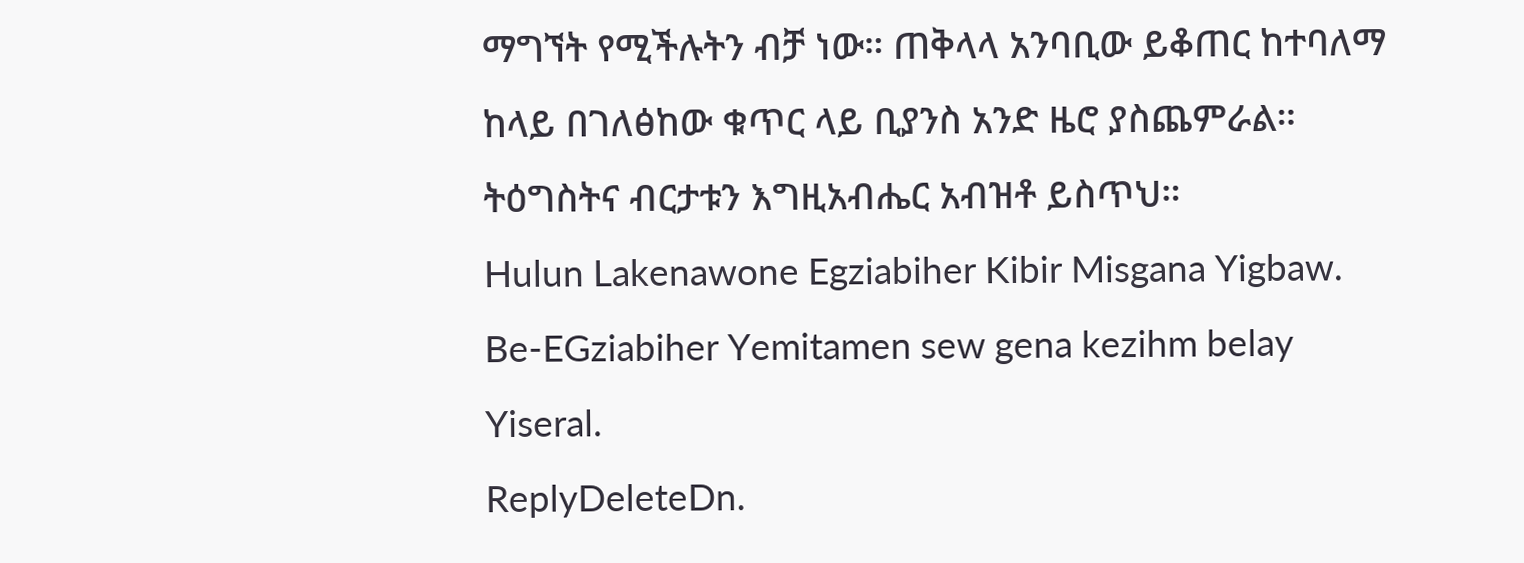ማግኘት የሚችሉትን ብቻ ነው። ጠቅላላ አንባቢው ይቆጠር ከተባለማ ከላይ በገለፅከው ቁጥር ላይ ቢያንስ አንድ ዜሮ ያስጨምራል።
ትዕግስትና ብርታቱን እግዚአብሔር አብዝቶ ይስጥህ።
Hulun Lakenawone Egziabiher Kibir Misgana Yigbaw. Be-EGziabiher Yemitamen sew gena kezihm belay Yiseral.
ReplyDeleteDn.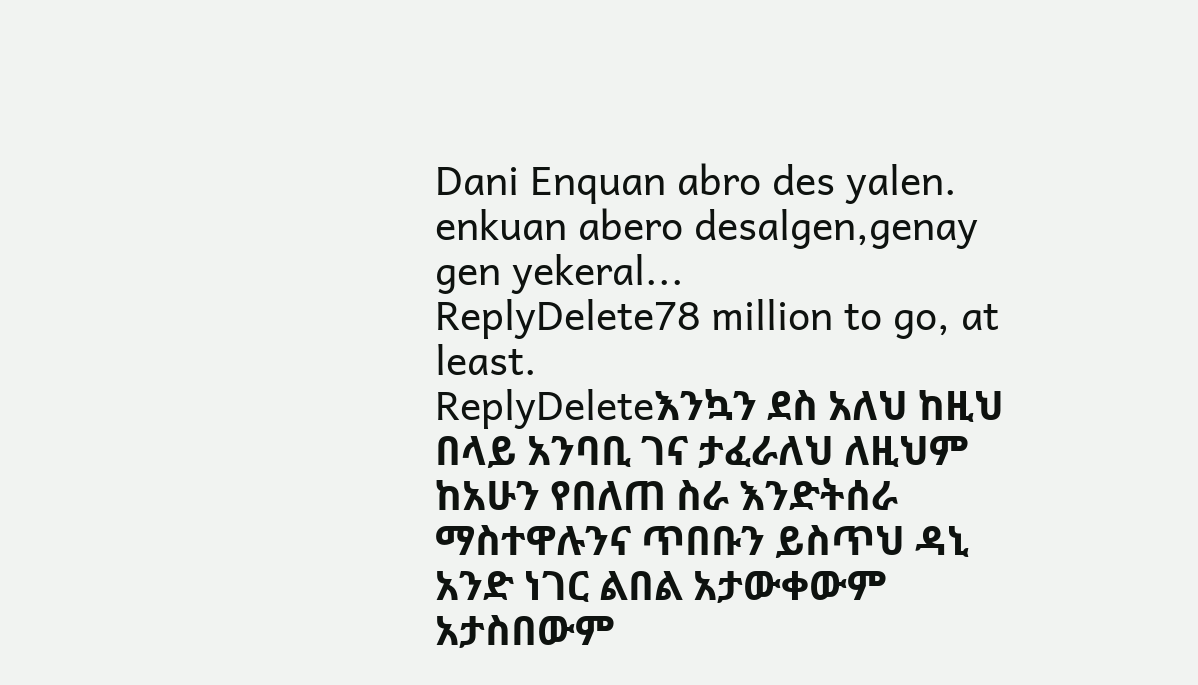Dani Enquan abro des yalen.
enkuan abero desalgen,genay gen yekeral...
ReplyDelete78 million to go, at least.
ReplyDeleteእንኳን ደስ አለህ ከዚህ በላይ አንባቢ ገና ታፈራለህ ለዚህም ከአሁን የበለጠ ስራ እንድትሰራ ማስተዋሉንና ጥበቡን ይስጥህ ዳኒ አንድ ነገር ልበል አታውቀውም አታስበውም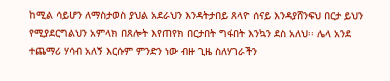ከሚል ሳይሆን ለማስታወስ ያህል አደራህን እንዳትታበይ ጸላዮ ሰናይ እንዳያሸንፍህ በርታ ይህን የሚያደርግልህን አምላክ በጸሎት እየጠየክ በርታበት ግፋበት እንኳን ደስ አለህ፡፡ ሌላ አንደ ተጨማሪ ሃሳብ አለኝ እርሱም ምንድን ነው ብዙ ጊዜ ስለሃገራችን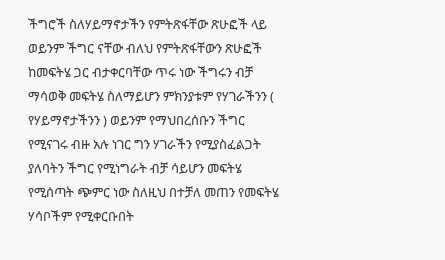ችግሮች ስለሃይማኖታችን የምትጽፋቸው ጽሁፎች ላይ ወይንም ችግር ናቸው ብለህ የምትጽፋቸውን ጽሁፎች ከመፍትሄ ጋር ብታቀርባቸው ጥሩ ነው ችግሩን ብቻ ማሳወቅ መፍትሄ ስለማይሆን ምክንያቱም የሃገራችንን ( የሃይማኖታችንን ) ወይንም የማህበረሰቡን ችግር የሚናገሩ ብዙ አሉ ነገር ግን ሃገራችን የሚያስፈልጋት ያለባትን ችግር የሚነግራት ብቻ ሳይሆን መፍትሄ የሚሰጣት ጭምር ነው ስለዚህ በተቻለ መጠን የመፍትሄ ሃሳቦችም የሚቀርቡበት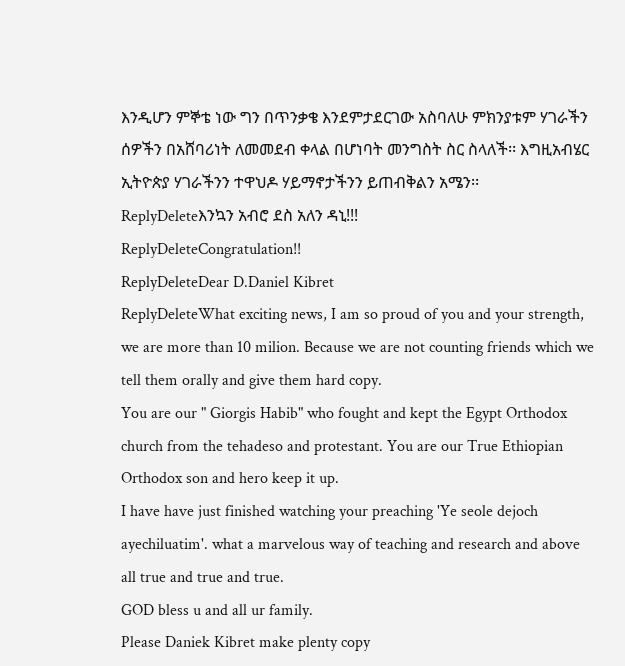እንዲሆን ምኞቴ ነው ግን በጥንቃቄ እንደምታደርገው አስባለሁ ምክንያቱም ሃገራችን ሰዎችን በአሸባሪነት ለመመደብ ቀላል በሆነባት መንግስት ስር ስላለች፡፡ እግዚአብሄር ኢትዮጵያ ሃገራችንን ተዋህዶ ሃይማኖታችንን ይጠብቅልን አሜን፡፡
ReplyDeleteእንኳን አብሮ ደስ አለን ዳኒ!!!
ReplyDeleteCongratulation!!
ReplyDeleteDear D.Daniel Kibret
ReplyDeleteWhat exciting news, I am so proud of you and your strength, we are more than 10 milion. Because we are not counting friends which we tell them orally and give them hard copy.
You are our " Giorgis Habib" who fought and kept the Egypt Orthodox church from the tehadeso and protestant. You are our True Ethiopian Orthodox son and hero keep it up.
I have have just finished watching your preaching 'Ye seole dejoch ayechiluatim'. what a marvelous way of teaching and research and above all true and true and true.
GOD bless u and all ur family.
Please Daniek Kibret make plenty copy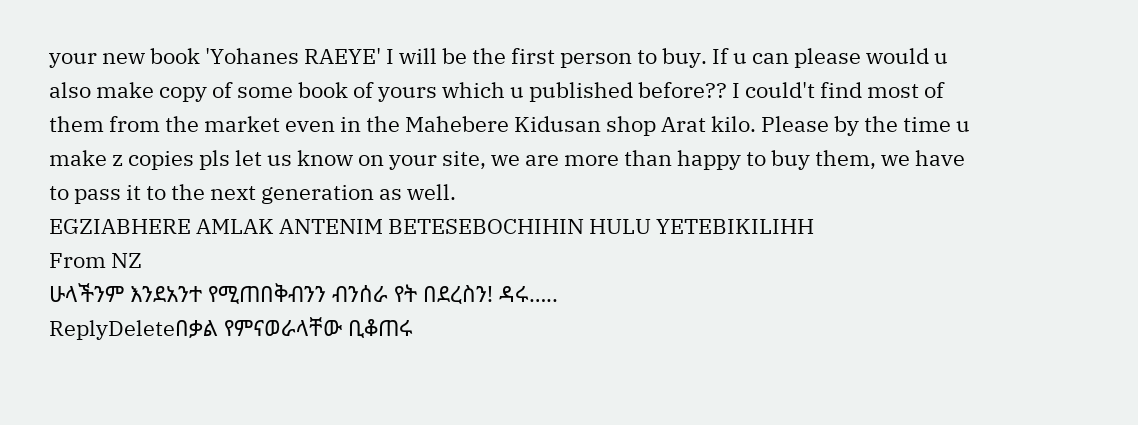your new book 'Yohanes RAEYE' I will be the first person to buy. If u can please would u also make copy of some book of yours which u published before?? I could't find most of them from the market even in the Mahebere Kidusan shop Arat kilo. Please by the time u make z copies pls let us know on your site, we are more than happy to buy them, we have to pass it to the next generation as well.
EGZIABHERE AMLAK ANTENIM BETESEBOCHIHIN HULU YETEBIKILIHH
From NZ
ሁላችንም እንደአንተ የሚጠበቅብንን ብንሰራ የት በደረስን! ዳሩ…..
ReplyDeleteበቃል የምናወራላቸው ቢቆጠሩ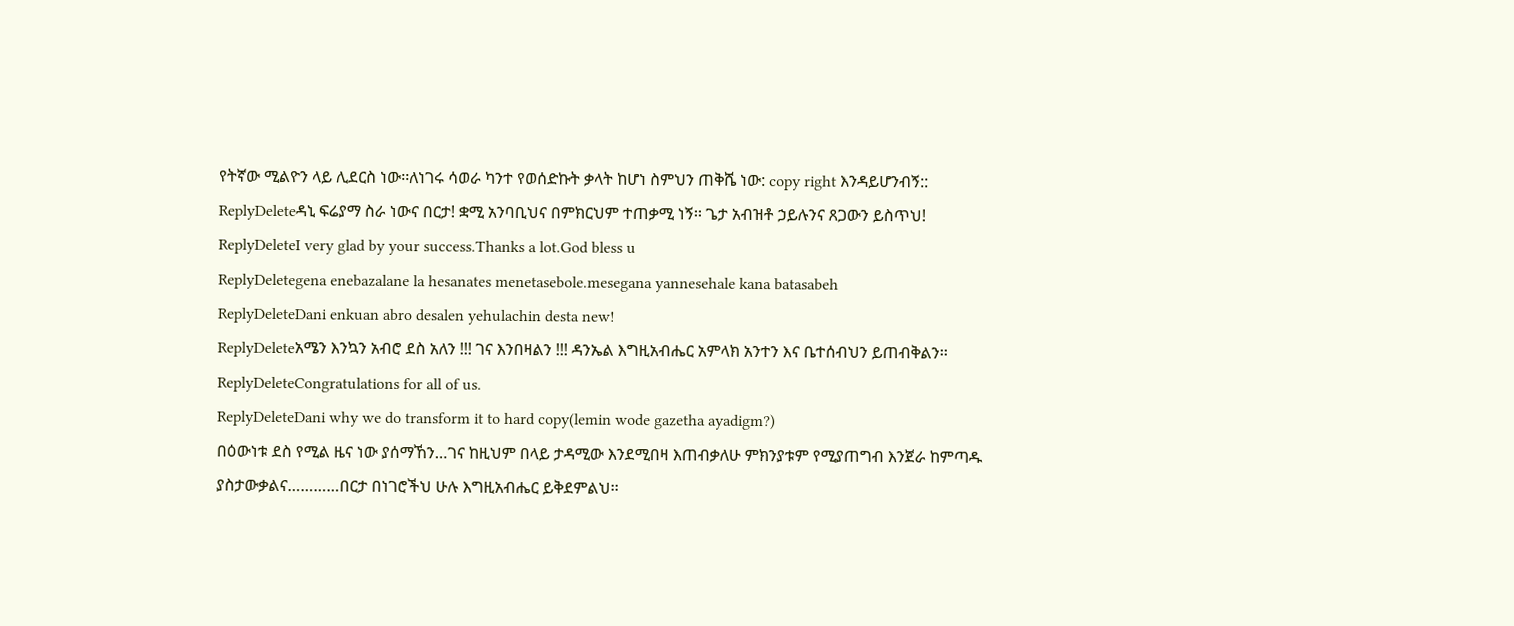የትኛው ሚልዮን ላይ ሊደርስ ነው፡፡ለነገሩ ሳወራ ካንተ የወሰድኩት ቃላት ከሆነ ስምህን ጠቅሼ ነው: copy right እንዳይሆንብኝ::
ReplyDeleteዳኒ ፍሬያማ ስራ ነውና በርታ! ቋሚ አንባቢህና በምክርህም ተጠቃሚ ነኝ፡፡ ጌታ አብዝቶ ኃይሉንና ጸጋውን ይስጥህ!
ReplyDeleteI very glad by your success.Thanks a lot.God bless u
ReplyDeletegena enebazalane la hesanates menetasebole.mesegana yannesehale kana batasabeh
ReplyDeleteDani enkuan abro desalen yehulachin desta new!
ReplyDeleteአሜን እንኳን አብሮ ደስ አለን !!! ገና እንበዛልን !!! ዳንኤል እግዚአብሔር አምላክ አንተን እና ቤተሰብህን ይጠብቅልን፡፡
ReplyDeleteCongratulations for all of us.
ReplyDeleteDani why we do transform it to hard copy(lemin wode gazetha ayadigm?)
በዕውነቱ ደስ የሚል ዜና ነው ያሰማኸን…ገና ከዚህም በላይ ታዳሚው እንደሚበዛ እጠብቃለሁ ምክንያቱም የሚያጠግብ እንጀራ ከምጣዱ ያስታውቃልና…………በርታ በነገሮችህ ሁሉ እግዚአብሔር ይቅደምልህ፡፡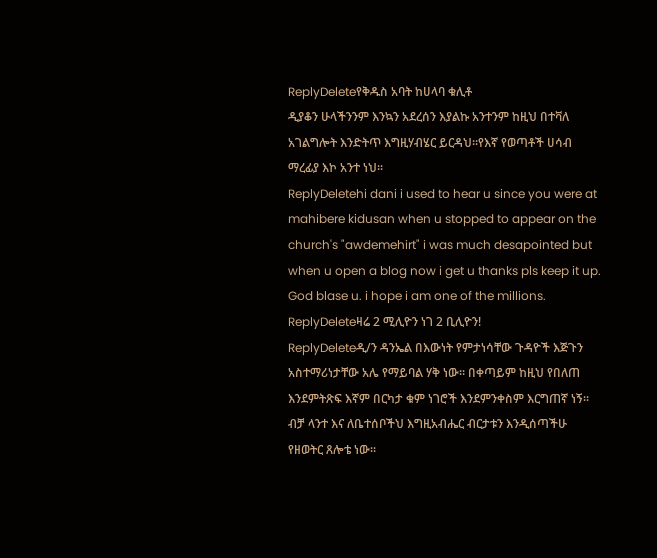ReplyDeleteየቅዱስ አባት ከሀላባ ቁሊቶ
ዲያቆን ሁላችንንም እንኳን አደረሰን እያልኩ አንተንም ከዚህ በተቫለ አገልግሎት እንድትጥ እግዚሃብሄር ይርዳህ፡፡የእኛ የወጣቶች ሀሳብ ማረፊያ እኮ አንተ ነህ፡፡
ReplyDeletehi dani i used to hear u since you were at mahibere kidusan when u stopped to appear on the church's "awdemehirt" i was much desapointed but when u open a blog now i get u thanks pls keep it up. God blase u. i hope i am one of the millions.
ReplyDeleteዛሬ 2 ሚሊዮን ነገ 2 ቢሊዮን!
ReplyDeleteዲ/ን ዳንኤል በእውነት የምታነሳቸው ጉዳዮች እጅጉን አስተማሪነታቸው አሌ የማይባል ሃቅ ነው፡፡ በቀጣይም ከዚህ የበለጠ እንደምትጽፍ እኛም በርካታ ቁም ነገሮች እንደምንቀስም እርግጠኛ ነኝ፡፡ብቻ ላንተ እና ለቤተሰቦችህ እግዚአብሔር ብርታቱን እንዲሰጣችሁ የዘወትር ጸሎቴ ነው፡፡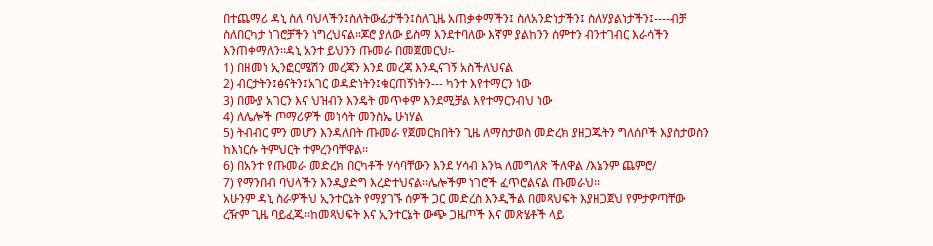በተጨማሪ ዳኒ ስለ ባህላችን፤ስለትውፊታችን፤ስለጊዜ አጠቃቀማችን፤ ስለአንድነታችን፤ ስለሃያልነታችን፤----ብቻ ስለበርካታ ነገሮቻችን ነግረህናል፡፡ጆሮ ያለው ይስማ እንደተባለው እኛም ያልከንን ሰምተን ብንተገብር እራሳችን እንጠቀማለን፡፡ዳኒ አንተ ይህንን ጡመራ በመጀመርህ፡-
1) በዘመነ ኢንፎርሜሽን መረጃን እንደ መረጃ እንዲናገኝ አስችለህናል
2) ብርታትን፤ፅናትን፤አገር ወዳድነትን፤ቁርጠኝነትን--- ካንተ እየተማርን ነው
3) በሙያ አገርን እና ህዝብን እንዴት መጥቀም እንደሚቻል እየተማርንብህ ነው
4) ለሌሎች ጦማሪዎች መነሳት መንስኤ ሁነሃል
5) ትብብር ምን መሆን እንዳለበት ጡመራ የጀመርክበትን ጊዜ ለማስታወስ መድረክ ያዘጋጁትን ግለሰቦች እያስታወስን ከእነርሱ ትምህርት ተምረንባቸዋል፡፡
6) በአንተ የጡመራ መድረክ በርካቶች ሃሳባቸውን እንደ ሃሳብ እንኳ ለመግለጽ ችለዋል /እኔንም ጨምሮ/
7) የማንበብ ባህላችን እንዲያድግ እረድተህናል፡፡ሌሎችም ነገሮች ፈጥሮልናል ጡመራህ፡፡
አሁንም ዳኒ ስራዎችህ ኢንተርኔት የማያገኙ ሰዎች ጋር መድረስ እንዲችል በመጻህፍት እያዘጋጀህ የምታዎጣቸው ረዥም ጊዜ ባይፈጁ፡፡ከመጻህፍት እና ኢንተርኔት ውጭ ጋዜጦች እና መጽሄቶች ላይ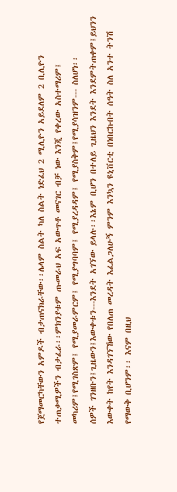የጀማመርካቸውን አምዶች ብታጠናክራቸው፡፡ሌላም ስልት ካለ ስልት ነድፈህ 2 ሚሊዮን አይደለም 2 ቢሊዮን ተጠቃሚዎችን ብታፈራ፡፡ምክንያቱም ጡመራህ አፍ አውጥቶ መናገር ብቻ ነው እንጂ የቀረው አስተማሪም፤ መካሪም፤የሚገስጽም፤ የሚያመራምርም፤ የሚያግባባም፤ የሚያረዳዳም፤ የሚያስቅም፤የሚያሳዝንም--- ስለሆነ፡፡
ሰዎች ገንዘቡን፤ጊዜውን፤እውቀቱን---እንደት አገኘው ይላሉ፡፡እኔም ቢሆን በተለይ ጊዜህን እንደት እንደምትጠቀም፤ይህንን እውቀት ከየት እንዳገኘኸው የበለጠ መረዳት እፈልጋለሁኝ ምንም እንኳን ዩኒቨርቲ በነበርኩበት ሰዓት ስለ አንተ ትንሽ የማውቅ ቢሆንም፡፡ እናም በዚህ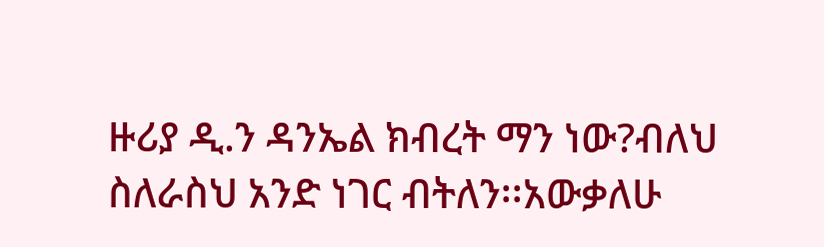ዙሪያ ዲ.ን ዳንኤል ክብረት ማን ነው?ብለህ ስለራስህ አንድ ነገር ብትለን፡፡አውቃለሁ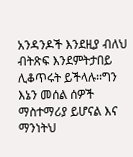አንዳንዶች እንደዚያ ብለህ ብትጽፍ እንደምትታበይ ሊቆጥሩት ይችላሉ፡፡ግን እኔን መሰል ሰዎች ማስተማሪያ ይሆናል እና ማንነትህ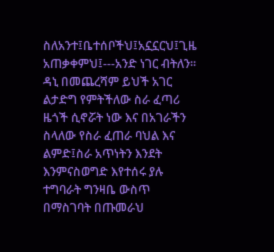ስለአንተ፤ቤተሰቦችህ፤አኗኗርህ፤ጊዜ አጠቃቀምህ፤---አንድ ነገር ብትለን፡፡
ዳኒ በመጨረሻም ይህች አገር ልታድግ የምትችለው ስራ ፈጣሪ ዜጎች ሲኖሯት ነው እና በአገራችን ስላለው የስራ ፈጠራ ባህል እና ልምድ፤ስራ አጥነትን እንደት እንምናስወግድ እየተሰሩ ያሉ ተግባራት ግንዛቤ ውስጥ በማስገባት በጡመራህ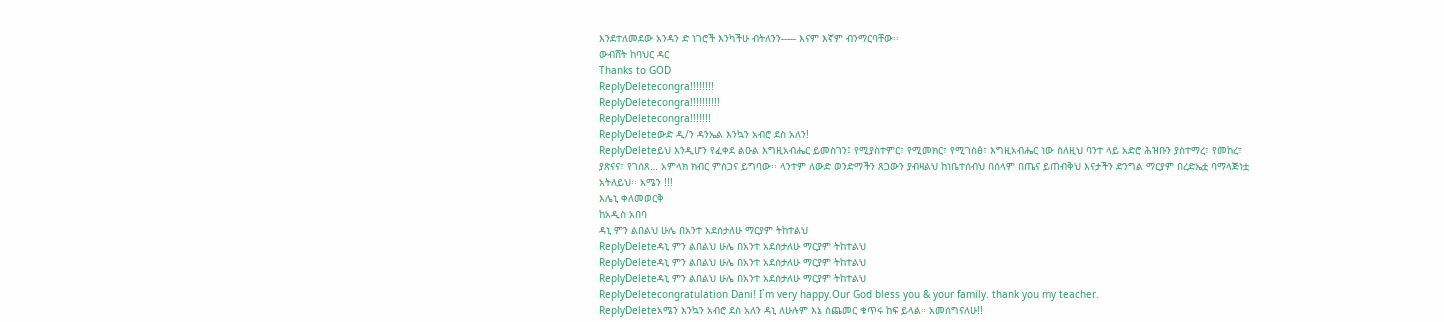እንደተለመደው አንዳን ድ ነገሮች እንካችሁ ብትለንን----- እናም እኛም ብንማርባቸው፡፡
ውብሸት ከባህር ዳር
Thanks to GOD
ReplyDeletecongra!!!!!!!!
ReplyDeletecongra!!!!!!!!!!
ReplyDeletecongra!!!!!!!
ReplyDeleteውድ ዲ/ን ዳንኤል እንኳን አብሮ ደስ አለን!
ReplyDeleteይህ እንዲሆን የፈቀደ ልዑል እግዚአብሔር ይመስገን፤ የሚያስተምር፣ የሚመክር፣ የሚገስፅ፣ እግዚአብሔር ነው ስለዚህ ባንተ ላይ አድሮ ሕዝቡን ያስተማረ፣ የመከረ፣ ያጽናና፣ የገሰጸ… አምላክ ክብር ምስጋና ይግባው፡፡ ላንተም ለውድ ወንድማችን ጸጋውን ያብዛልህ ከነቤተሰብህ በሰላም በጤና ይጠብቅህ እናታችን ድንግል ማርያም በረድኤቷ ባማላጅነቷ አትለይህ፡፡ አሜን !!!
እሌኒ ቀለመወርቅ
ከአዲስ አበባ
ዳኒ ምን ልበልህ ሁሌ በአንተ አደሰታለሁ ማርያም ትከተልህ
ReplyDeleteዳኒ ምን ልበልህ ሁሌ በአንተ አደሰታለሁ ማርያም ትከተልህ
ReplyDeleteዳኒ ምን ልበልህ ሁሌ በአንተ አደሰታለሁ ማርያም ትከተልህ
ReplyDeleteዳኒ ምን ልበልህ ሁሌ በአንተ አደሰታለሁ ማርያም ትከተልህ
ReplyDeletecongratulation Dani! I`m very happy.Our God bless you & your family. thank you my teacher.
ReplyDeleteአሜን እንኳን አብሮ ደስ አለን ዳኒ ለሁሉም እኔ ስጨመር ቁጥሩ ከፍ ይላል። አመሰግናለሁ!!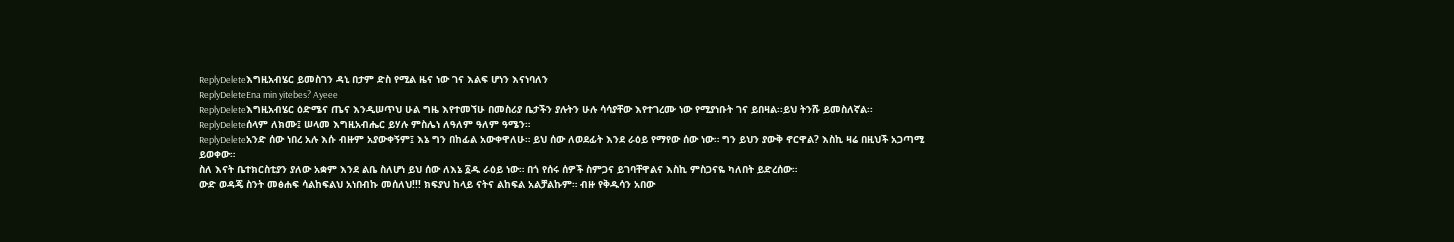ReplyDeleteእግዚአብሄር ይመስገን ዳኒ በታም ድስ የሚል ዜና ነው ገና እልፍ ሆነን እናነባለን
ReplyDeleteEna min yitebes? Ayeee
ReplyDeleteእግዚአብሄር ዕድሜና ጤና እንዲሠጥህ ሁል ግዜ እየተመኘሁ በመስሪያ ቤታችን ያሉትን ሁሉ ሳሳያቸው እየተገረሙ ነው የሚያነቡት ገና ይበዛል፡፡ይህ ትንሹ ይመስለኛል፡፡
ReplyDeleteሰላም ለክሙ፤ ሠላመ እግዚአብሔር ይሃሉ ምስሌነ ለዓለም ዓለም ዓሜን።
ReplyDeleteአንድ ሰው ነበረ አሉ እሱ ብዙም አያውቀኝም፤ እኔ ግን በከፊል አውቀዋለሁ። ይህ ሰው ለወደፊት እንደ ራዕይ የማየው ሰው ነው። ግን ይህን ያውቅ ኖርዋል? እስኪ ዛሬ በዚህች አጋጣሚ ይወቀው።
ስለ እናት ቤተክርስቲያን ያለው አቋም እንደ ልቤ ስለሆነ ይህ ሰው ለእኔ ፩ዱ ራዕይ ነው። በጎ የሰሩ ሰዎች ስምጋና ይገባቸዋልና እስኪ ምስጋናዬ ካለበት ይድረሰው።
ውድ ወዳጄ ስንት መፅሐፍ ሳልከፍልህ አነበብኩ መሰለህ!!! ክፍያህ ከላይ ናትና ልከፍል አልቻልኩም። ብዙ የቅዱሳን አበው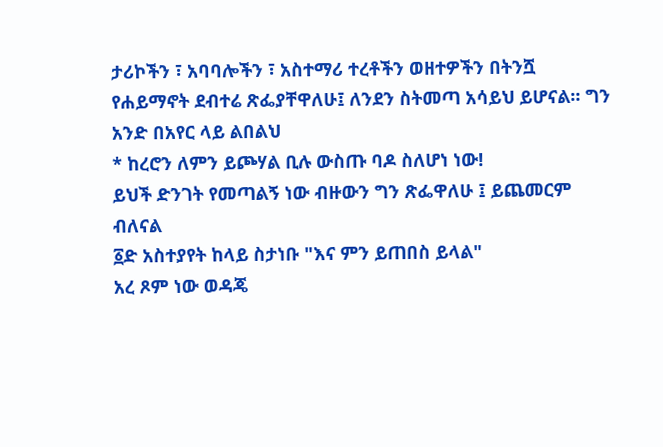ታሪኮችን ፣ አባባሎችን ፣ አስተማሪ ተረቶችን ወዘተዎችን በትንሿ የሐይማኖት ደብተሬ ጽፌያቸዋለሁ፤ ለንደን ስትመጣ አሳይህ ይሆናል። ግን አንድ በአየር ላይ ልበልህ
* ከረሮን ለምን ይጮሃል ቢሉ ውስጡ ባዶ ስለሆነ ነው!
ይህች ድንገት የመጣልኝ ነው ብዙውን ግን ጽፌዋለሁ ፤ ይጨመርም ብለናል
፩ድ አስተያየት ከላይ ስታነቡ "እና ምን ይጠበስ ይላል"
አረ ጾም ነው ወዳጄ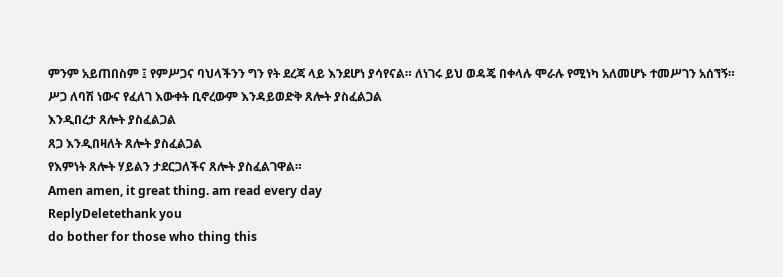ምንም አይጠበስም ፤ የምሥጋና ባህላችንን ግን የት ደረጃ ላይ እንደሆነ ያሳየናል። ለነገሩ ይህ ወዳጄ በቀላሉ ሞራሉ የሚነካ አለመሆኑ ተመሥገን አሰኘኝ።
ሥጋ ለባሽ ነውና የፈለገ እውቀት ቢኖረውም እንዳይወድቅ ጸሎት ያስፈልጋል
እንዲበረታ ጸሎት ያስፈልጋል
ጸጋ እንዲበዛለት ጸሎት ያስፈልጋል
የእምነት ጸሎት ሃይልን ታደርጋለችና ጸሎት ያስፈልገዋል።
Amen amen, it great thing. am read every day
ReplyDeletethank you
do bother for those who thing this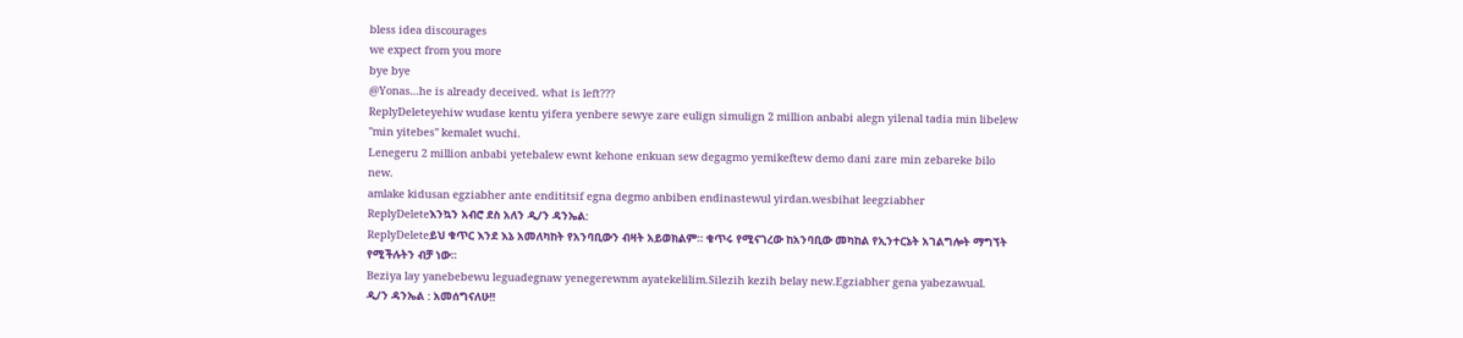bless idea discourages
we expect from you more
bye bye
@Yonas...he is already deceived. what is left???
ReplyDeleteyehiw wudase kentu yifera yenbere sewye zare eulign simulign 2 million anbabi alegn yilenal tadia min libelew "min yitebes" kemalet wuchi.
Lenegeru 2 million anbabi yetebalew ewnt kehone enkuan sew degagmo yemikeftew demo dani zare min zebareke bilo new.
amlake kidusan egziabher ante endititsif egna degmo anbiben endinastewul yirdan.wesbihat leegziabher
ReplyDeleteእንኳን አብሮ ደስ አለን ዲ/ን ዳንኤል:
ReplyDeleteይህ ቁጥር እንደ እኔ አመለካከት የአንባቢውን ብዛት አይወክልም። ቁጥሩ የሚናገረው ከአንባቢው መካከል የኢንተርኔት አገልግሎት ማግኘት የሚችሉትን ብቻ ነው።
Beziya lay yanebebewu leguadegnaw yenegerewnm ayatekelilim.Silezih kezih belay new.Egziabher gena yabezawual.
ዲ/ን ዳንኤል : አመሰግናለሁ!!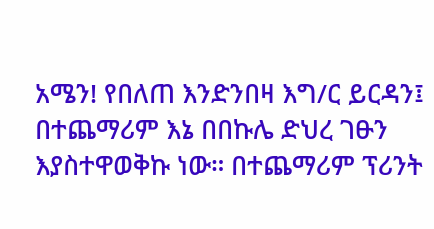አሜን! የበለጠ እንድንበዛ እግ/ር ይርዳን፤ በተጨማሪም እኔ በበኩሌ ድህረ ገፁን እያስተዋወቅኩ ነው። በተጨማሪም ፕሪንት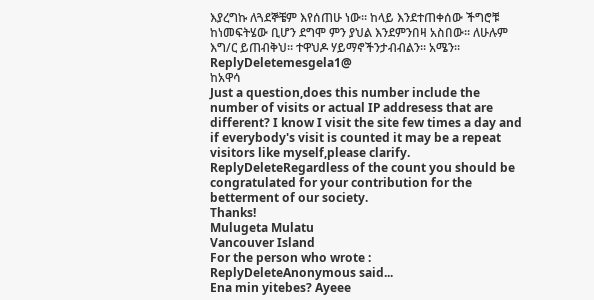እያረግኩ ለጓደኞቼም እየሰጠሁ ነው። ከላይ እንደተጠቀሰው ችግሮቹ ከነመፍትሄው ቢሆን ደግሞ ምን ያህል እንደምንበዛ አስበው። ለሁሉም እግ/ር ይጠብቅህ። ተዋህዶ ሃይማኖችንታብብልን። አሜን።
ReplyDeletemesgela1@
ከአዋሳ
Just a question,does this number include the number of visits or actual IP addresess that are different? I know I visit the site few times a day and if everybody's visit is counted it may be a repeat visitors like myself,please clarify.
ReplyDeleteRegardless of the count you should be congratulated for your contribution for the betterment of our society.
Thanks!
Mulugeta Mulatu
Vancouver Island
For the person who wrote :
ReplyDeleteAnonymous said...
Ena min yitebes? Ayeee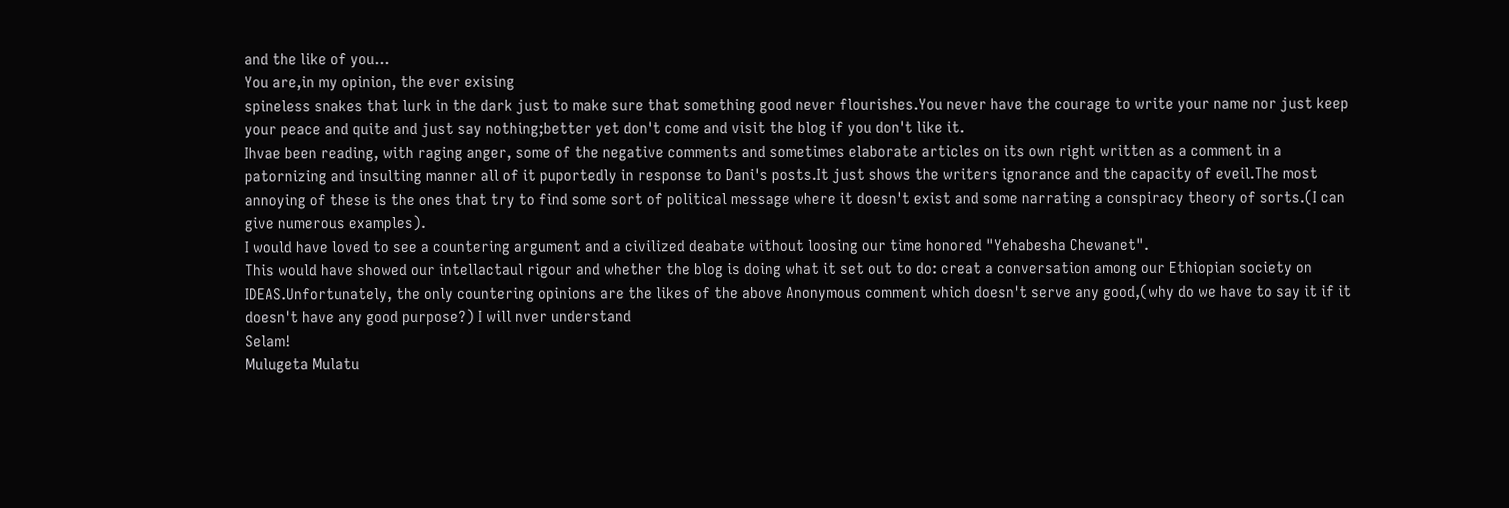and the like of you...
You are,in my opinion, the ever exising
spineless snakes that lurk in the dark just to make sure that something good never flourishes.You never have the courage to write your name nor just keep your peace and quite and just say nothing;better yet don't come and visit the blog if you don't like it.
Ihvae been reading, with raging anger, some of the negative comments and sometimes elaborate articles on its own right written as a comment in a patornizing and insulting manner all of it puportedly in response to Dani's posts.It just shows the writers ignorance and the capacity of eveil.The most annoying of these is the ones that try to find some sort of political message where it doesn't exist and some narrating a conspiracy theory of sorts.(I can give numerous examples).
I would have loved to see a countering argument and a civilized deabate without loosing our time honored "Yehabesha Chewanet".
This would have showed our intellactaul rigour and whether the blog is doing what it set out to do: creat a conversation among our Ethiopian society on IDEAS.Unfortunately, the only countering opinions are the likes of the above Anonymous comment which doesn't serve any good,(why do we have to say it if it doesn't have any good purpose?) I will nver understand
Selam!
Mulugeta Mulatu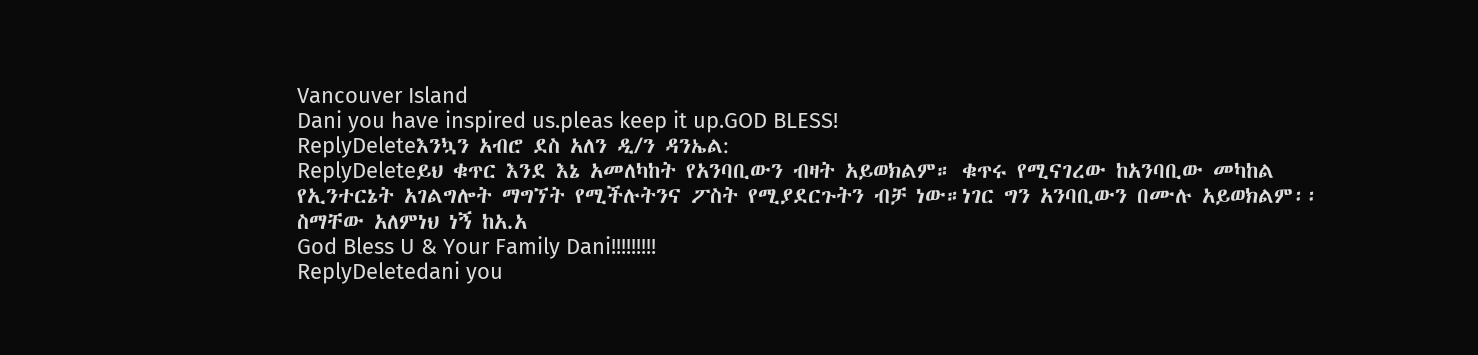Vancouver Island
Dani you have inspired us.pleas keep it up.GOD BLESS!
ReplyDeleteእንኳን አብሮ ደስ አለን ዲ/ን ዳንኤል:
ReplyDeleteይህ ቁጥር እንደ እኔ አመለካከት የአንባቢውን ብዛት አይወክልም። ቁጥሩ የሚናገረው ከአንባቢው መካከል የኢንተርኔት አገልግሎት ማግኘት የሚችሉትንና ፖስት የሚያደርጉትን ብቻ ነው።ነገር ግን አንባቢውን በሙሉ አይወክልም፡፡
ስማቸው አለምነህ ነኝ ከአ.አ
God Bless U & Your Family Dani!!!!!!!!!
ReplyDeletedani you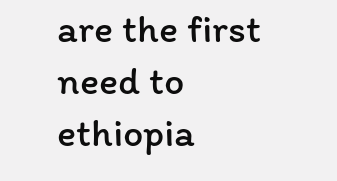are the first need to ethiopia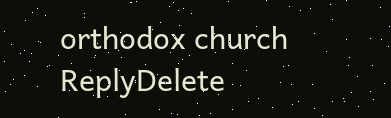orthodox church
ReplyDelete